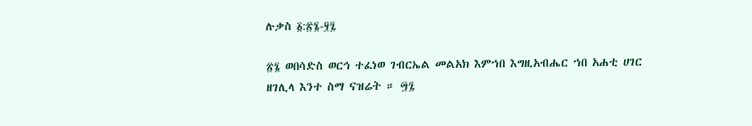ሉቃስ ፩:፳፮-፶፯

፳፮ ወበሳድስ ወርኅ ተፈነወ ገብርኤል መልአክ እምኀበ እግዚአብሔር ኀበ አሐቲ ሀገር ዘገሊላ እንተ ስማ ናዝሬት ። ፵፯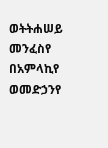ወትትሐሠይ መንፈስየ በአምላኪየ ወመድኃንየ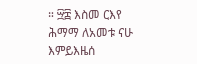። ፵፰ እስመ ርእየ ሕማማ ለአመቱ ናሁ እምይእዜሰ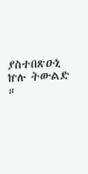ያስተበጽዑኒ ኵሉ ትውልድ ።